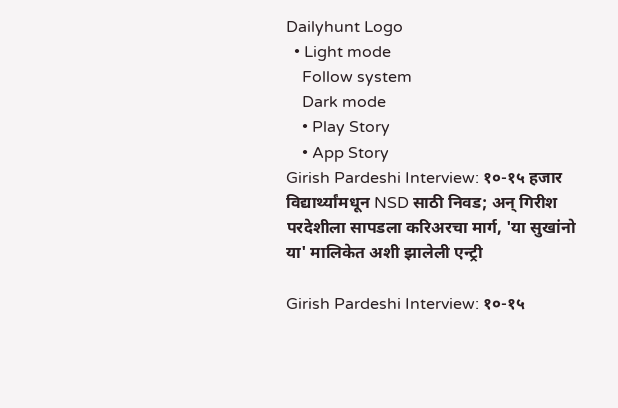Dailyhunt Logo
  • Light mode
    Follow system
    Dark mode
    • Play Story
    • App Story
Girish Pardeshi Interview: १०-१५ हजार विद्यार्थ्यांमधून NSD साठी निवड; अन् गिरीश परदेशीला सापडला करिअरचा मार्ग, 'या सुखांनो या' मालिकेत अशी झालेली एन्ट्री

Girish Pardeshi Interview: १०-१५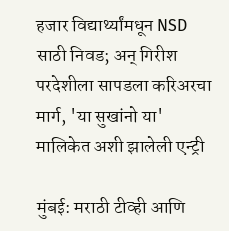हजार विद्यार्थ्यांमधून NSD साठी निवड; अन् गिरीश परदेशीला सापडला करिअरचा मार्ग, 'या सुखांनो या' मालिकेत अशी झालेली एन्ट्री

मुंबई: मराठी टीव्ही आणि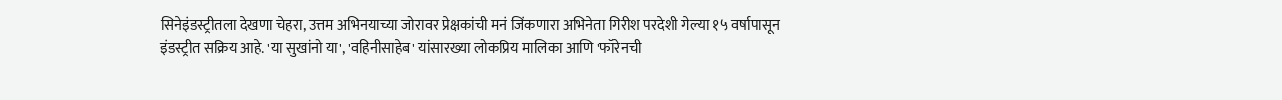सिनेइंडस्ट्रीतला देखणा चेहरा, उत्तम अभिनयाच्या जोरावर प्रेक्षकांची मनं जिंकणारा अभिनेता गिरीश परदेशी गेल्या १५ वर्षापासून इंडस्ट्रीत सक्रिय आहे. 'या सुखांनो या', 'वहिनीसाहेब' यांसारख्या लोकप्रिय मालिका आणि 'फॉरेनची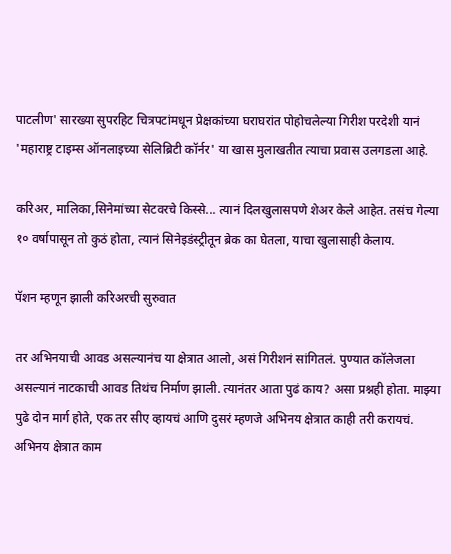पाटलीण' सारख्या सुपरहिट चित्रपटांमधून प्रेक्षकांच्या घराघरांत पोहोचलेल्या गिरीश परदेशी यानं 'महाराष्ट्र टाइम्स ऑनलाइच्या सेलिब्रिटी कॉर्नर' या खास मुलाखतीत त्याचा प्रवास उलगडला आहे.

करिअर, मालिका,सिनेमांच्या सेटवरचे किस्से... त्यानं दिलखुलासपणे शेअर केले आहेत. तसंच गेल्या १० वर्षापासून तो कुठं होता, त्यानं सिनेइडंस्ट्रीतून ब्रेक का घेतला, याचा खुलासाही केलाय.

पॅशन म्हणून झाली करिअरची सुरुवात

तर अभिनयाची आवड असल्यानंच या क्षेत्रात आलो, असं गिरीशनं सांगितलं. पुण्यात कॉलेजला असल्यानं नाटकाची आवड तिथंच निर्माण झाली. त्यानंतर आता पुढं काय? असा प्रश्नही होता. माझ्या पुढे दोन मार्ग होते, एक तर सीए व्हायचं आणि दुसरं म्हणजे अभिनय क्षेत्रात काही तरी करायचं. अभिनय क्षेत्रात काम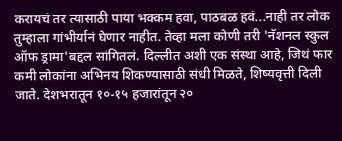करायचं तर त्यासाठी पाया भक्कम हवा, पाठबळ हवं...नाही तर लोक तुम्हाला गांभीर्यानं घेणार नाहीत. तेव्हा मला कोणी तरी 'नॅशनल स्कुल ऑफ ड्रामा'बद्दल सांगितलं. दिल्लीत अशी एक संस्था आहे, जिथं फार कमी लोकांना अभिनय शिकण्यासाठी संधी मिळते, शिष्यवृत्ती दिली जाते. देशभरातून १०-१५ हजारांतून २०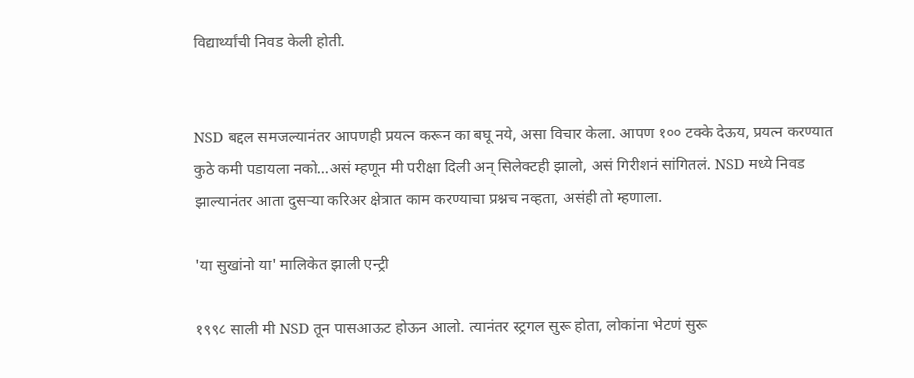विद्यार्थ्यांची निवड केली होती.


NSD बद्दल समजल्यानंतर आपणही प्रयत्न करून का बघू नये, असा विचार केला. आपण १०० टक्के देऊय, प्रयत्न करण्यात कुठे कमी पडायला नको...असं म्हणून मी परीक्षा दिली अन् सिलेक्टही झालो, असं गिरीशनं सांगितलं. NSD मध्ये निवड झाल्यानंतर आता दुसऱ्या करिअर क्षेत्रात काम करण्याचा प्रश्नच नव्हता, असंही तो म्हणाला.

'या सुखांनो या' मालिकेत झाली एन्ट्री

१९९८ साली मी NSD तून पासआऊट होऊन आलो. त्यानंतर स्ट्रगल सुरू होता, लोकांना भेटणं सुरू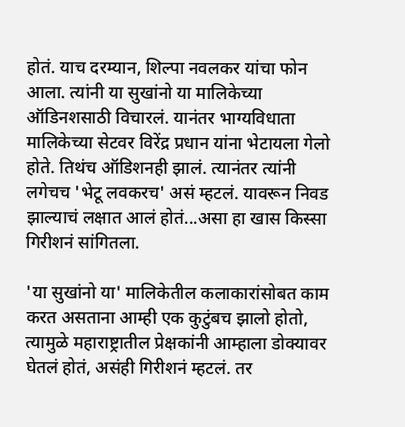होतं. याच दरम्यान, शिल्पा नवलकर यांचा फोन आला. त्यांनी या सुखांनो या मालिकेच्या ऑडिनशसाठी विचारलं. यानंतर भाग्यविधाता मालिकेच्या सेटवर विरेंद्र प्रधान यांना भेटायला गेलो होते. तिथंच ऑडिशनही झालं. त्यानंतर त्यांनी लगेचच 'भेटू लवकरच' असं म्हटलं. यावरून निवड झाल्याचं लक्षात आलं होतं...असा हा खास किस्सा गिरीशनं सांगितला.

'या सुखांनो या' मालिकेतील कलाकारांसोबत काम करत असताना आम्ही एक कुटुंबच झालो होतो, त्यामुळे महाराष्ट्रातील प्रेक्षकांनी आम्हाला डोक्यावर घेतलं होतं, असंही गिरीशनं म्हटलं. तर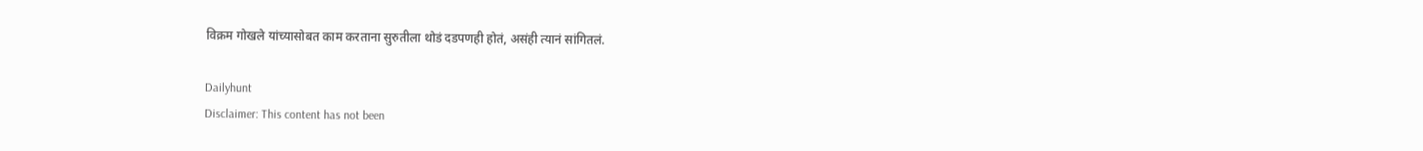विक्रम गोखले यांच्यासोबत काम करताना सुरुतीला थोडं दडपणही होतं, असंही त्यानं सांगितलं.

Dailyhunt
Disclaimer: This content has not been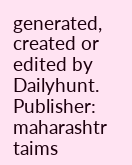generated, created or edited by Dailyhunt. Publisher: maharashtr taims